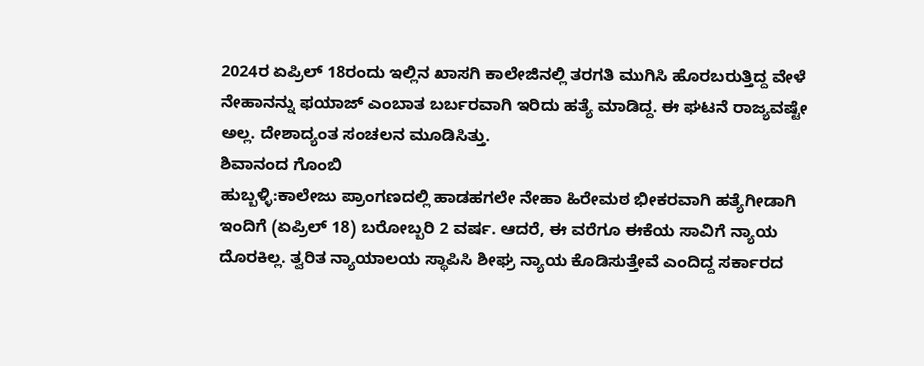2024ರ ಏಪ್ರಿಲ್ 18ರಂದು ಇಲ್ಲಿನ ಖಾಸಗಿ ಕಾಲೇಜಿನಲ್ಲಿ ತರಗತಿ ಮುಗಿಸಿ ಹೊರಬರುತ್ತಿದ್ದ ವೇಳೆ ನೇಹಾನನ್ನು ಫಯಾಜ್ ಎಂಬಾತ ಬರ್ಬರವಾಗಿ ಇರಿದು ಹತ್ಯೆ ಮಾಡಿದ್ದ. ಈ ಘಟನೆ ರಾಜ್ಯವಷ್ಟೇ ಅಲ್ಲ. ದೇಶಾದ್ಯಂತ ಸಂಚಲನ ಮೂಡಿಸಿತ್ತು.
ಶಿವಾನಂದ ಗೊಂಬಿ
ಹುಬ್ಬಳ್ಳಿ:ಕಾಲೇಜು ಪ್ರಾಂಗಣದಲ್ಲಿ ಹಾಡಹಗಲೇ ನೇಹಾ ಹಿರೇಮಠ ಭೀಕರವಾಗಿ ಹತ್ಯೆಗೀಡಾಗಿ ಇಂದಿಗೆ (ಏಪ್ರಿಲ್ 18) ಬರೋಬ್ಬರಿ 2 ವರ್ಷ. ಆದರೆ, ಈ ವರೆಗೂ ಈಕೆಯ ಸಾವಿಗೆ ನ್ಯಾಯ ದೊರಕಿಲ್ಲ. ತ್ವರಿತ ನ್ಯಾಯಾಲಯ ಸ್ಥಾಪಿಸಿ ಶೀಘ್ರ ನ್ಯಾಯ ಕೊಡಿಸುತ್ತೇವೆ ಎಂದಿದ್ದ ಸರ್ಕಾರದ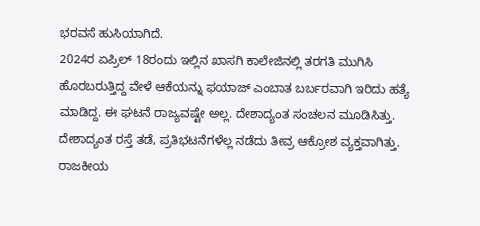ಭರವಸೆ ಹುಸಿಯಾಗಿದೆ.
2024ರ ಏಪ್ರಿಲ್ 18ರಂದು ಇಲ್ಲಿನ ಖಾಸಗಿ ಕಾಲೇಜಿನಲ್ಲಿ ತರಗತಿ ಮುಗಿಸಿ ಹೊರಬರುತ್ತಿದ್ದ ವೇಳೆ ಆಕೆಯನ್ನು ಫಯಾಜ್ ಎಂಬಾತ ಬರ್ಬರವಾಗಿ ಇರಿದು ಹತ್ಯೆ ಮಾಡಿದ್ದ. ಈ ಘಟನೆ ರಾಜ್ಯವಷ್ಟೇ ಅಲ್ಲ. ದೇಶಾದ್ಯಂತ ಸಂಚಲನ ಮೂಡಿಸಿತ್ತು. ದೇಶಾದ್ಯಂತ ರಸ್ತೆ ತಡೆ, ಪ್ರತಿಭಟನೆಗಳೆಲ್ಲ ನಡೆದು ತೀವ್ರ ಆಕ್ರೋಶ ವ್ಯಕ್ತವಾಗಿತ್ತು. ರಾಜಕೀಯ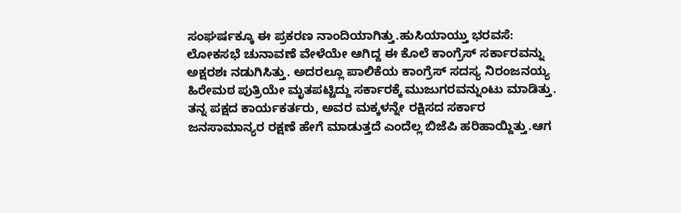ಸಂಘರ್ಷಕ್ಕೂ ಈ ಪ್ರಕರಣ ನಾಂದಿಯಾಗಿತ್ತು.ಹುಸಿಯಾಯ್ತು ಭರವಸೆ:
ಲೋಕಸಭೆ ಚುನಾವಣೆ ವೇಳೆಯೇ ಆಗಿದ್ದ ಈ ಕೊಲೆ ಕಾಂಗ್ರೆಸ್ ಸರ್ಕಾರವನ್ನು ಅಕ್ಷರಶಃ ನಡುಗಿಸಿತ್ತು. ಅದರಲ್ಲೂ ಪಾಲಿಕೆಯ ಕಾಂಗ್ರೆಸ್ ಸದಸ್ಯ ನಿರಂಜನಯ್ಯ ಹಿರೇಮಠ ಪುತ್ರಿಯೇ ಮೃತಪಟ್ಟಿದ್ದು ಸರ್ಕಾರಕ್ಕೆ ಮುಜುಗರವನ್ನುಂಟು ಮಾಡಿತ್ತು. ತನ್ನ ಪಕ್ಷದ ಕಾರ್ಯಕರ್ತರು, ಅವರ ಮಕ್ಕಳನ್ನೇ ರಕ್ಷಿಸದ ಸರ್ಕಾರ ಜನಸಾಮಾನ್ಯರ ರಕ್ಷಣೆ ಹೇಗೆ ಮಾಡುತ್ತದೆ ಎಂದೆಲ್ಲ ಬಿಜೆಪಿ ಹರಿಹಾಯ್ದಿತ್ತು.ಆಗ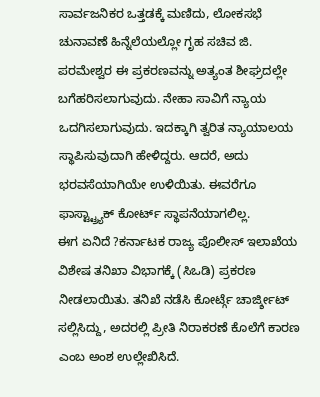ಸಾರ್ವಜನಿಕರ ಒತ್ತಡಕ್ಕೆ ಮಣಿದು, ಲೋಕಸಭೆ ಚುನಾವಣೆ ಹಿನ್ನೆಲೆಯಲ್ಲೋ ಗೃಹ ಸಚಿವ ಜಿ. ಪರಮೇಶ್ವರ ಈ ಪ್ರಕರಣವನ್ನು ಅತ್ಯಂತ ಶೀಘ್ರದಲ್ಲೇ ಬಗೆಹರಿಸಲಾಗುವುದು. ನೇಹಾ ಸಾವಿಗೆ ನ್ಯಾಯ ಒದಗಿಸಲಾಗುವುದು. ಇದಕ್ಕಾಗಿ ತ್ವರಿತ ನ್ಯಾಯಾಲಯ ಸ್ಥಾಪಿಸುವುದಾಗಿ ಹೇಳಿದ್ದರು. ಆದರೆ, ಅದು ಭರವಸೆಯಾಗಿಯೇ ಉಳಿಯಿತು. ಈವರೆಗೂ ಫಾಸ್ಟ್ಟ್ರ್ಯಾಕ್ ಕೋರ್ಟ್ ಸ್ಥಾಪನೆಯಾಗಲಿಲ್ಲ.
ಈಗ ಏನಿದೆ ?ಕರ್ನಾಟಕ ರಾಜ್ಯ ಪೊಲೀಸ್ ಇಲಾಖೆಯ ವಿಶೇಷ ತನಿಖಾ ವಿಭಾಗಕ್ಕೆ (ಸಿಒಡಿ) ಪ್ರಕರಣ ನೀಡಲಾಯಿತು. ತನಿಖೆ ನಡೆಸಿ ಕೋರ್ಟ್ಗೆ ಚಾರ್ಜ್ಶೀಟ್ ಸಲ್ಲಿಸಿದ್ದು, ಅದರಲ್ಲಿ ಪ್ರೀತಿ ನಿರಾಕರಣೆ ಕೊಲೆಗೆ ಕಾರಣ ಎಂಬ ಅಂಶ ಉಲ್ಲೇಖಿಸಿದೆ.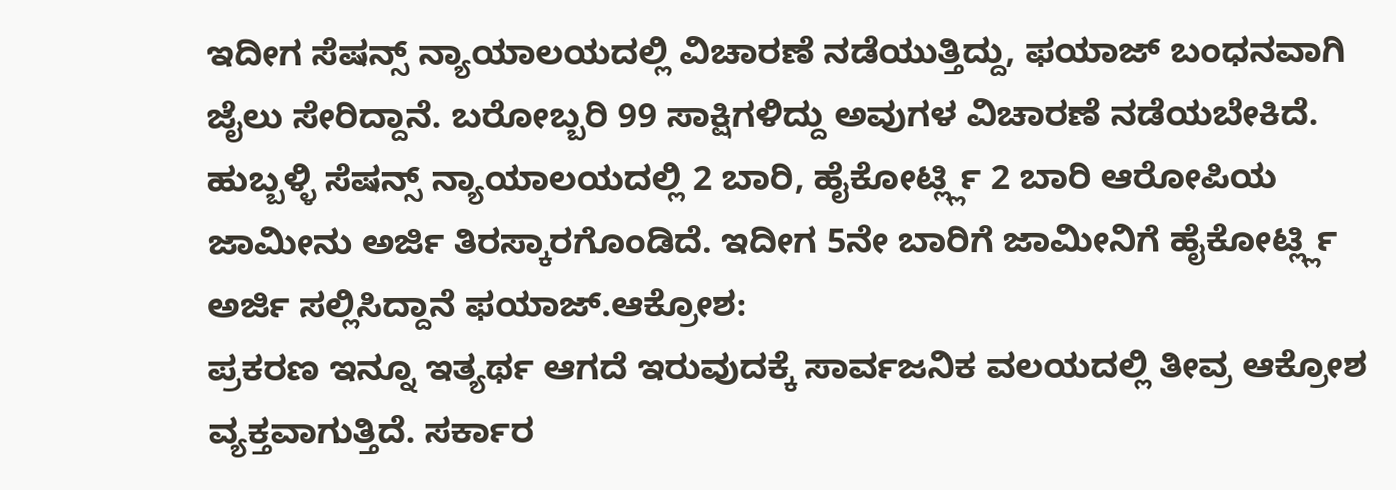ಇದೀಗ ಸೆಷನ್ಸ್ ನ್ಯಾಯಾಲಯದಲ್ಲಿ ವಿಚಾರಣೆ ನಡೆಯುತ್ತಿದ್ದು, ಫಯಾಜ್ ಬಂಧನವಾಗಿ ಜೈಲು ಸೇರಿದ್ದಾನೆ. ಬರೋಬ್ಬರಿ 99 ಸಾಕ್ಷಿಗಳಿದ್ದು ಅವುಗಳ ವಿಚಾರಣೆ ನಡೆಯಬೇಕಿದೆ. ಹುಬ್ಬಳ್ಳಿ ಸೆಷನ್ಸ್ ನ್ಯಾಯಾಲಯದಲ್ಲಿ 2 ಬಾರಿ, ಹೈಕೋರ್ಟ್ಲ್ಲಿ 2 ಬಾರಿ ಆರೋಪಿಯ ಜಾಮೀನು ಅರ್ಜಿ ತಿರಸ್ಕಾರಗೊಂಡಿದೆ. ಇದೀಗ 5ನೇ ಬಾರಿಗೆ ಜಾಮೀನಿಗೆ ಹೈಕೋರ್ಟ್ಲ್ಲಿ ಅರ್ಜಿ ಸಲ್ಲಿಸಿದ್ದಾನೆ ಫಯಾಜ್.ಆಕ್ರೋಶ:
ಪ್ರಕರಣ ಇನ್ನೂ ಇತ್ಯರ್ಥ ಆಗದೆ ಇರುವುದಕ್ಕೆ ಸಾರ್ವಜನಿಕ ವಲಯದಲ್ಲಿ ತೀವ್ರ ಆಕ್ರೋಶ ವ್ಯಕ್ತವಾಗುತ್ತಿದೆ. ಸರ್ಕಾರ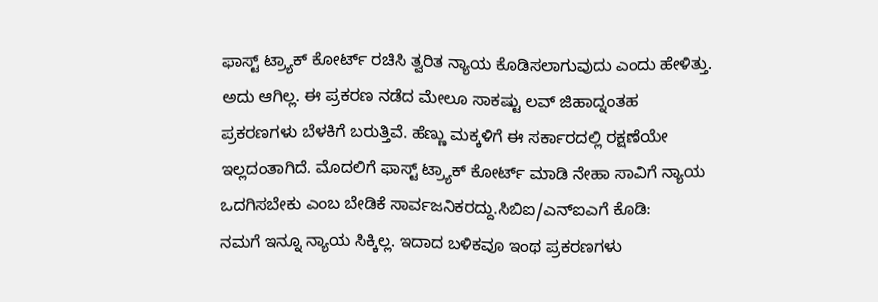ಫಾಸ್ಟ್ ಟ್ರ್ಯಾಕ್ ಕೋರ್ಟ್ ರಚಿಸಿ ತ್ವರಿತ ನ್ಯಾಯ ಕೊಡಿಸಲಾಗುವುದು ಎಂದು ಹೇಳಿತ್ತು. ಅದು ಆಗಿಲ್ಲ. ಈ ಪ್ರಕರಣ ನಡೆದ ಮೇಲೂ ಸಾಕಷ್ಟು ಲವ್ ಜಿಹಾದ್ನಂತಹ ಪ್ರಕರಣಗಳು ಬೆಳಕಿಗೆ ಬರುತ್ತಿವೆ. ಹೆಣ್ಣು ಮಕ್ಕಳಿಗೆ ಈ ಸರ್ಕಾರದಲ್ಲಿ ರಕ್ಷಣೆಯೇ ಇಲ್ಲದಂತಾಗಿದೆ. ಮೊದಲಿಗೆ ಫಾಸ್ಟ್ ಟ್ರ್ಯಾಕ್ ಕೋರ್ಟ್ ಮಾಡಿ ನೇಹಾ ಸಾವಿಗೆ ನ್ಯಾಯ ಒದಗಿಸಬೇಕು ಎಂಬ ಬೇಡಿಕೆ ಸಾರ್ವಜನಿಕರದ್ದು.ಸಿಬಿಐ/ಎನ್ಐಎಗೆ ಕೊಡಿ:
ನಮಗೆ ಇನ್ನೂ ನ್ಯಾಯ ಸಿಕ್ಕಿಲ್ಲ. ಇದಾದ ಬಳಿಕವೂ ಇಂಥ ಪ್ರಕರಣಗಳು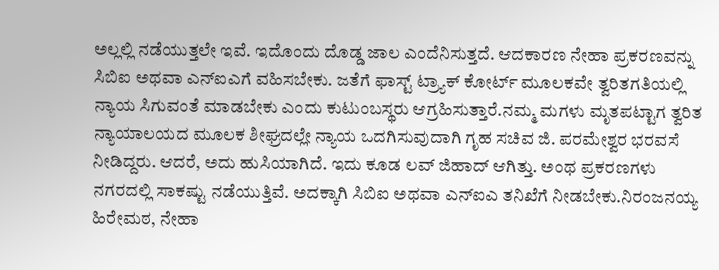ಅಲ್ಲಲ್ಲಿ ನಡೆಯುತ್ತಲೇ ಇವೆ. ಇದೊಂದು ದೊಡ್ಡ ಜಾಲ ಎಂದೆನಿಸುತ್ತದೆ. ಆದಕಾರಣ ನೇಹಾ ಪ್ರಕರಣವನ್ನು ಸಿಬಿಐ ಅಥವಾ ಎನ್ಐಎಗೆ ವಹಿಸಬೇಕು. ಜತೆಗೆ ಫಾಸ್ಟ್ ಟ್ರ್ಯಾಕ್ ಕೋರ್ಟ್ ಮೂಲಕವೇ ತ್ವರಿತಗತಿಯಲ್ಲಿ ನ್ಯಾಯ ಸಿಗುವಂತೆ ಮಾಡಬೇಕು ಎಂದು ಕುಟುಂಬಸ್ಥರು ಆಗ್ರಹಿಸುತ್ತಾರೆ.ನಮ್ಮ ಮಗಳು ಮೃತಪಟ್ಟಾಗ ತ್ವರಿತ ನ್ಯಾಯಾಲಯದ ಮೂಲಕ ಶೀಘ್ರದಲ್ಲೇ ನ್ಯಾಯ ಒದಗಿಸುವುದಾಗಿ ಗೃಹ ಸಚಿವ ಜಿ. ಪರಮೇಶ್ವರ ಭರವಸೆ ನೀಡಿದ್ದರು. ಆದರೆ, ಅದು ಹುಸಿಯಾಗಿದೆ. ಇದು ಕೂಡ ಲವ್ ಜಿಹಾದ್ ಆಗಿತ್ತು. ಅಂಥ ಪ್ರಕರಣಗಳು ನಗರದಲ್ಲಿ ಸಾಕಷ್ಟು ನಡೆಯುತ್ತಿವೆ. ಅದಕ್ಕಾಗಿ ಸಿಬಿಐ ಅಥವಾ ಎನ್ಐಎ ತನಿಖೆಗೆ ನೀಡಬೇಕು.ನಿರಂಜನಯ್ಯ ಹಿರೇಮಠ, ನೇಹಾ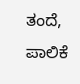ತಂದೆ, ಪಾಲಿಕೆ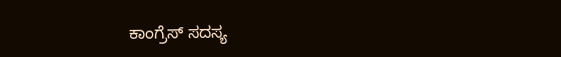ಕಾಂಗ್ರೆಸ್ ಸದಸ್ಯ